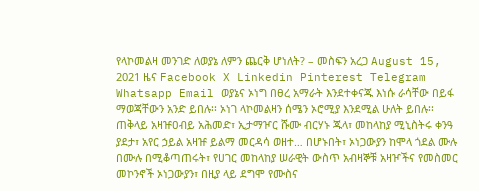የላኮመልዛ መንገድ ለወያኔ ለምን ጨርቅ ሆነለት? – መስፍን አረጋ August 15, 2021 ዜና Facebook X Linkedin Pinterest Telegram Whatsapp Email ወያኔና ኦነግ በፀረ አማራት እንደተቀናጁ እነሱ ራሳቸው በይፋ ማወጃቸውን አንድ ይበሉ፡፡ ኦነገ ላኮመልዛን ሰሜን ኦሮሚያ እንደሚል ሁለት ይበሉ፡፡ ጠቅላይ አዛዡዐብይ አሕመድ፣ ኢታማዦር ሹሙ ብርሃኑ ጁላ፣ መከላከያ ሚኒስትሩ ቀንዓ ያደታ፣ አየር ኃይል አዛዡ ይልማ መርዳሳ ወዘተ… በሆኑበት፣ ኦነጋውያን ከሞላ ጎደል ሙሉ በሙሉ በሚቆጣጠሩት፣ የሀገር መከላከያ ሠራዊት ውስጥ አብዛኞቹ አዛዦችና የመስመር መኮንኖች ኦነጋውያን፣ በዚያ ላይ ደግሞ የሙስና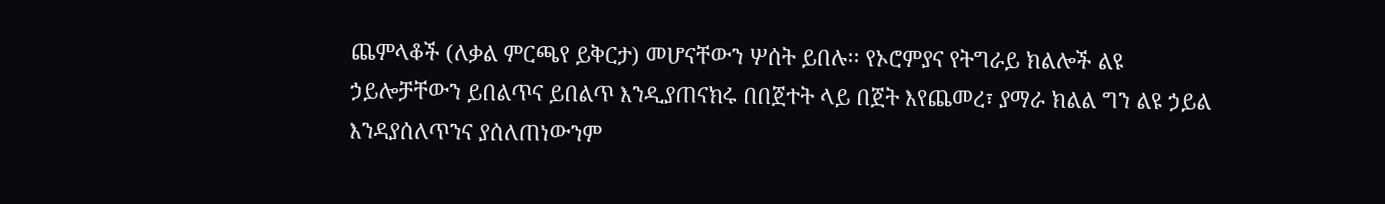ጨምላቆች (ለቃል ምርጫየ ይቅርታ) መሆናቸውን ሦሰት ይበሉ፡፡ የኦሮምያና የትግራይ ክልሎች ልዩ ኃይሎቻቸውን ይበልጥና ይበልጥ እንዲያጠናክሩ በበጀተት ላይ በጀት እየጨመረ፣ ያማራ ክልል ግን ልዩ ኃይል እንዳያሰለጥንና ያሰለጠነውንም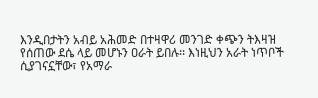እንዲበታትን አብይ አሕመድ በተዛዋሪ መንገድ ቀጭን ትእዛዝ የሰጠው ደሴ ላይ መሆኑን ዐራት ይበሉ፡፡ እነዚህን አራት ነጥቦች ሲያገናኗቸው፣ የአማራ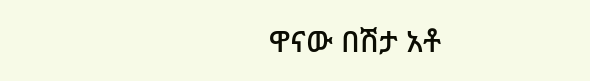ዋናው በሽታ አቶ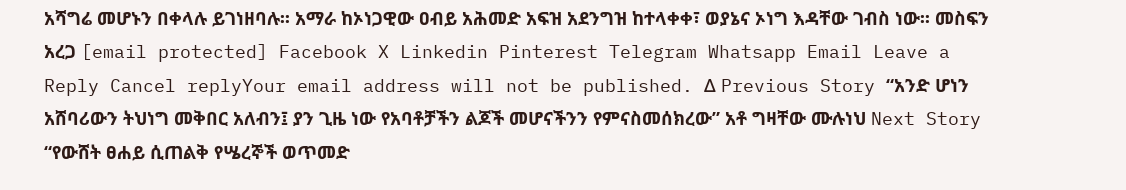አሻግሬ መሆኑን በቀላሉ ይገነዘባሉ፡፡ አማራ ከኦነጋዊው ዐብይ አሕመድ አፍዝ አደንግዝ ከተላቀቀ፣ ወያኔና ኦነግ እዳቸው ገብስ ነው፡፡ መስፍን አረጋ [email protected] Facebook X Linkedin Pinterest Telegram Whatsapp Email Leave a Reply Cancel replyYour email address will not be published. Δ Previous Story “አንድ ሆነን አሸባሪውን ትህነግ መቅበር አለብን፤ ያን ጊዜ ነው የአባቶቻችን ልጆች መሆናችንን የምናስመሰክረው” አቶ ግዛቸው ሙሉነህ Next Story “የውሸት ፀሐይ ሲጠልቅ የሤረኞች ወጥመድ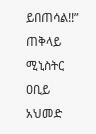ይበጠሳል!!” ጠቅላይ ሚኒስትር ዐቢይ አህመድ